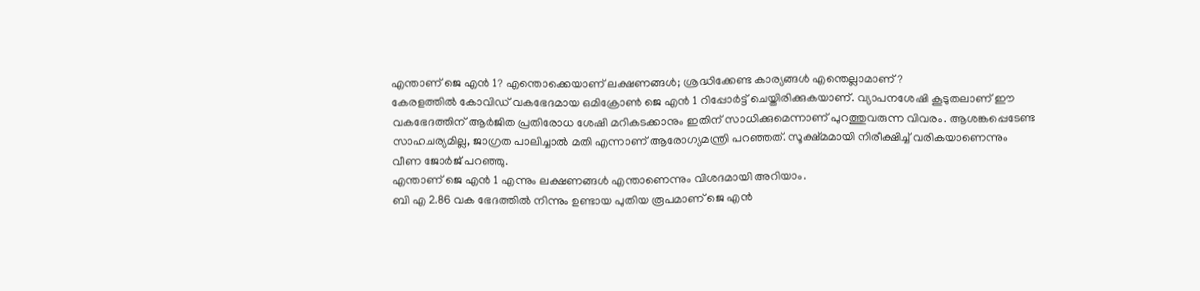എന്താണ് ജെ എൻ 1? എന്തൊക്കെയാണ് ലക്ഷണങ്ങൾ; ശ്രദ്ധിക്കേണ്ട കാര്യങ്ങൾ എന്തെല്ലാമാണ്?
കേരളത്തിൽ കോവിഡ് വകഭേദമായ ഒമിക്രോൺ ജെ എൻ 1 റിപ്പോർട്ട് ചെയ്തിരിക്കുകയാണ്. വ്യാപനശേഷി കൂടുതലാണ് ഈ വകഭേദത്തിന് ആർജിത പ്രതിരോധ ശേഷി മറികടക്കാനും ഇതിന് സാധിക്കുമെന്നാണ് പുറത്തുവരുന്ന വിവരം. ആശങ്കപ്പെടേണ്ട സാഹചര്യമില്ല, ജാഗ്രത പാലിച്ചാൽ മതി എന്നാണ് ആരോഗ്യമന്ത്രി പറഞ്ഞത്. സൂക്ഷ്മമായി നിരീക്ഷിച്ച് വരികയാണെന്നും വീണ ജോർജ് പറഞ്ഞു.
എന്താണ് ജെ എൻ 1 എന്നും ലക്ഷണങ്ങൾ എന്താണെന്നും വിശദമായി അറിയാം.
ബി എ 2.86 വക ഭേദത്തിൽ നിന്നും ഉണ്ടായ പുതിയ രൂപമാണ് ജെ എൻ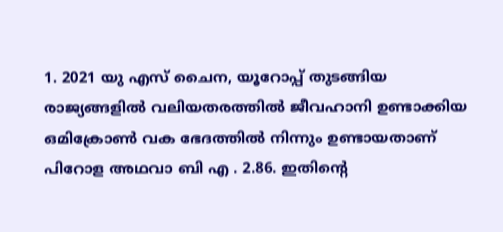1. 2021 യു എസ് ചൈന, യൂറോപ്പ് തുടങ്ങിയ രാജ്യങ്ങളിൽ വലിയതരത്തിൽ ജീവഹാനി ഉണ്ടാക്കിയ ഒമിക്രോൺ വക ഭേദത്തിൽ നിന്നും ഉണ്ടായതാണ് പിറോള അഥവാ ബി എ . 2.86. ഇതിന്റെ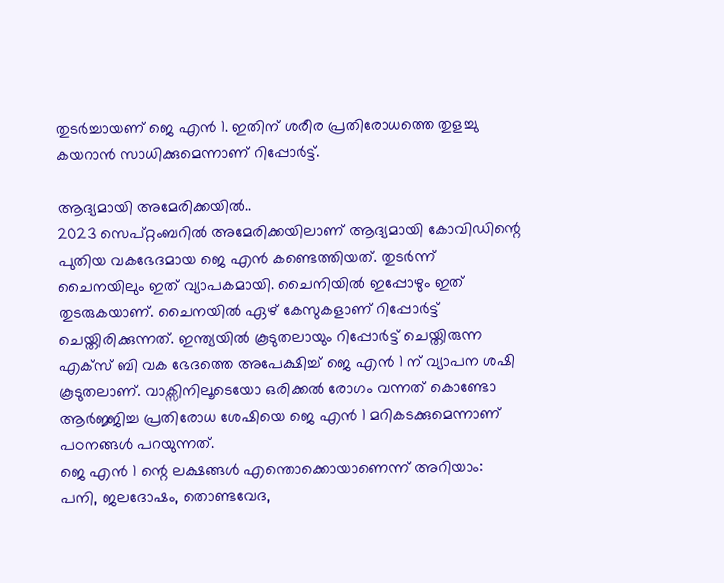തുടർച്ചായണ് ജെ എൻ 1. ഇതിന് ശരീര പ്രതിരോധത്തെ തുളച്ചു കയറാൻ സാധിക്കുമെന്നാണ് റിപ്പോർട്ട്.

ആദ്യമായി അമേരിക്കയിൽ..
2023 സെപ്റ്റംബറിൽ അമേരിക്കയിലാണ് ആദ്യമായി കോവിഡിന്റെ പുതിയ വകഭേദമായ ജെ എൻ കണ്ടെത്തിയത്. തുടർന്ന് ചൈനയിലും ഇത് വ്യാപകമായി. ചൈനിയിൽ ഇപ്പോഴും ഇത് തുടരുകയാണ്. ചൈനയിൽ ഏഴ് കേസുകളാണ് റിപ്പോർട്ട് ചെയ്തിരിക്കുന്നത്. ഇന്ത്യയിൽ കൂടുതലായും റിപ്പോർട്ട് ചെയ്തിരുന്ന എക്സ് ബി വക ഭേദത്തെ അപേക്ഷിച്ച് ജെ എൻ 1 ന് വ്യാപന ശഷി കൂടുതലാണ്. വാക്സിനിലൂടെയോ ഒരിക്കൽ രോഗം വന്നത് കൊണ്ടോ ആർജ്ജിച്ച പ്രതിരോധ ശേഷിയെ ജെ എൻ 1 മറികടക്കുമെന്നാണ് പഠനങ്ങൾ പറയുന്നത്.
ജെ എൻ 1 ന്റെ ലക്ഷങ്ങൾ എന്തൊക്കൊയാണെന്ന് അറിയാം:
പനി, ജലദോഷം, തൊണ്ടവേദ,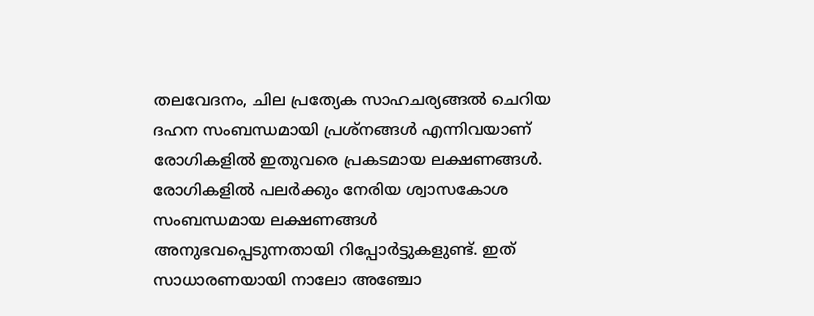തലവേദനം, ചില പ്രത്യേക സാഹചര്യങ്ങൽ ചെറിയ ദഹന സംബന്ധമായി പ്രശ്നങ്ങൾ എന്നിവയാണ് രോഗികളിൽ ഇതുവരെ പ്രകടമായ ലക്ഷണങ്ങൾ. രോഗികളിൽ പലർക്കും നേരിയ ശ്വാസകോശ സംബന്ധമായ ലക്ഷണങ്ങൾ അനുഭവപ്പെടുന്നതായി റിപ്പോർട്ടുകളുണ്ട്. ഇത് സാധാരണയായി നാലോ അഞ്ചോ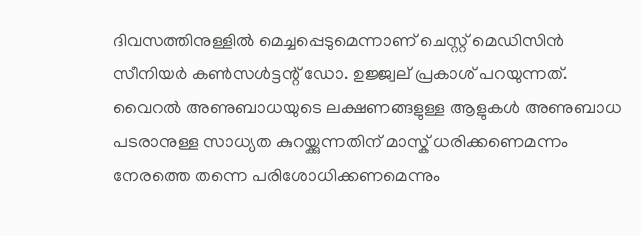ദിവസത്തിനുള്ളിൽ മെച്ചപ്പെടുമെന്നാണ് ചെസ്റ്റ് മെഡിസിൻ സീനിയർ കൺസൾട്ടന്റ് ഡോ. ഉജ്ജ്വല് പ്രകാശ് പറയുന്നത്.
വൈറൽ അണുബാധയുടെ ലക്ഷണങ്ങളുള്ള ആളുകൾ അണുബാധ പടരാനുള്ള സാധ്യത കുറയ്ക്കുന്നതിന് മാസ്ക് ധരിക്കണെമന്നം നേരത്തെ തന്നെ പരിശോധിക്കണമെന്നും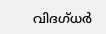വിദഗ്ധർ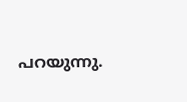പറയുന്നു.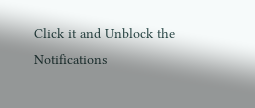Click it and Unblock the Notifications